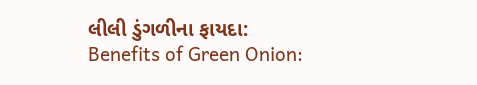લીલી ડુંગળીના ફાયદા: Benefits of Green Onion: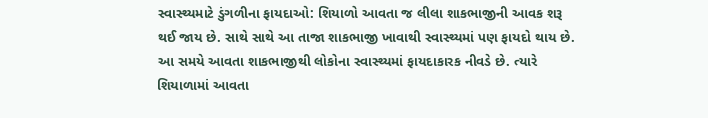સ્વાસ્થ્યમાટે ડુંગળીના ફાયદાઓ: શિયાળો આવતા જ લીલા શાકભાજીની આવક શરૂ થઈ જાય છે. સાથે સાથે આ તાજા શાકભાજી ખાવાથી સ્વાસ્થ્યમાં પણ ફાયદો થાય છે. આ સમયે આવતા શાકભાજીથી લોકોના સ્વાસ્થ્યમાં ફાયદાકારક નીવડે છે. ત્યારે શિયાળામાં આવતા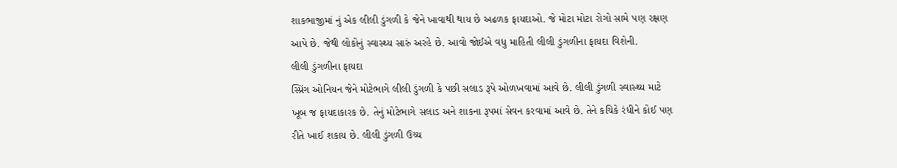શાકભાજીમાં નું એક લીલી ડુંગળી કે જેને ખાવાથી થાય છે અઢળક ફાયદાઓ. જે મોટા મોટા રોગો સામે પણ રક્ષણ આપે છે. જેથી લોકોનું સ્વાસ્થ્ય સારું અરહે છે. આવો જોઈએ વધુ માહિતી લીલી ડુંગળીના ફાયદા વિશેની.
લીલી ડુંગળીના ફાયદા
સ્પ્રિંગ ઓનિયન જેને મોટેભાગે લીલી ડુંગળી કે પછી સલાડ રૂપે ઓળખવામાં આવે છે. લીલી ડુંગળી સ્વાસ્થ્ય માટે ખૂબ જ ફાયદાકારક છે. તેનું મોટેભાગે સલાડ અને શાકના રૂપમાં સેવન કરવામાં આવે છે. તેને કચિકે રંધીને કોઈ પણ રીતે ખાઈ શકાય છે. લીલી ડુંગળી ઉચ્ચ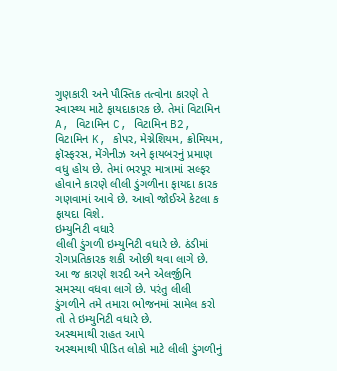ગુણકારી અને પૌસ્તિક તત્વોના કારણે તે સ્વાસ્થ્ય માટે ફાયદાકારક છે. તેમાં વિટામિન A, વિટામિન C, વિટામિન B2, વિટામિન K, કોપર, મેગ્નેશિયમ, ક્રોમિયમ, ફૉસ્ફરસ, મેંગેનીઝ અને ફાયબરનું પ્રમાણ વધુ હોય છે. તેમાં ભરપૂર માત્રામાં સલ્ફર હોવાને કારણે લીલી ડુંગળીના ફાયદા કારક ગણવામાં આવે છે. આવો જોઈએ કેટલા ક ફાયદા વિશે.
ઇમ્યુનિટી વધારે
લીલી ડુંગળી ઇમ્યુનિટી વધારે છે. ઠંડીમાં રોગપ્રતિકારક શકી ઓછી થવા લાગે છે. આ જ કારણે શરદી અને એલર્જીનિ સમસ્યા વધવા લાગે છે. પરંતુ લીલી ડુંગળીને તમે તમારા ભોજનમાં સામેલ કરો તો તે ઇમ્યુનિટી વધારે છે.
અસ્થમાથી રાહત આપે
અસ્થમાથી પીડિત લોકો માટે લીલી ડુંગળીનું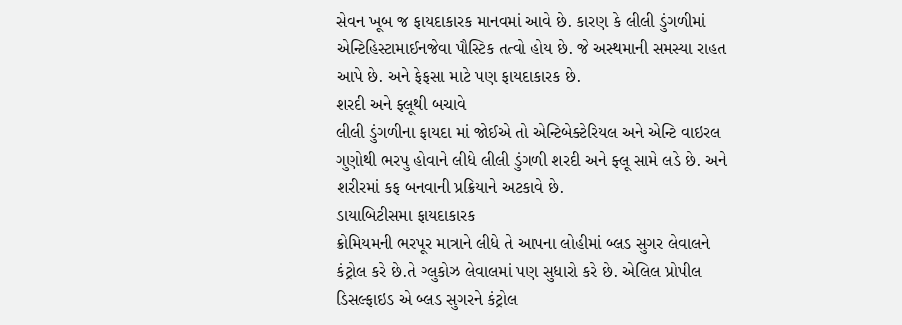સેવન ખૂબ જ ફાયદાકારક માનવમાં આવે છે. કારણ કે લીલી ડુંગળીમાં એન્ટિહિસ્ટામાઈનજેવા પૌસ્ટિક તત્વો હોય છે. જે અસ્થમાની સમસ્યા રાહત આપે છે. અને ફેફસા માટે પણ ફાયદાકારક છે.
શરદી અને ફ્લૂથી બચાવે
લીલી ડુંગળીના ફાયદા માં જોઈએ તો એન્ટિબેક્ટેરિયલ અને એન્ટિ વાઇરલ ગુણોથી ભરપુ હોવાને લીધે લીલી ડુંગળી શરદી અને ફ્લૂ સામે લડે છે. અને શરીરમાં કફ બનવાની પ્રક્રિયાને અટકાવે છે.
ડાયાબિટીસમા ફાયદાકારક
ક્રોમિયમની ભરપૂર માત્રાને લીધે તે આપના લોહીમાં બ્લડ સુગર લેવાલને કંટ્રોલ કરે છે.તે ગ્લુકોઝ લેવાલમાં પણ સુધારો કરે છે. એલિલ પ્રોપીલ ડિસલ્ફાઇડ એ બ્લડ સુગરને કંટ્રોલ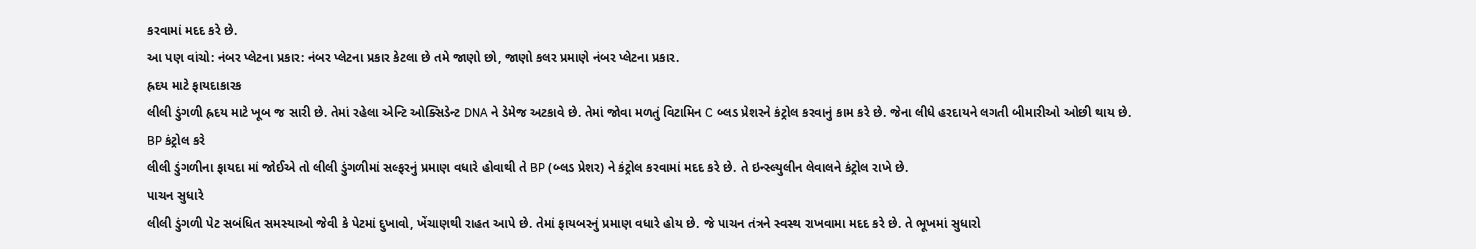કરવામાં મદદ કરે છે.
આ પણ વાંચો: નંબર પ્લેટના પ્રકાર: નંબર પ્લેટના પ્રકાર કેટલા છે તમે જાણો છો, જાણો કલર પ્રમાણે નંબર પ્લેટના પ્રકાર.
હ્રદય માટે ફાયદાકારક
લીલી ડુંગળી હ્રદય માટે ખૂબ જ સારી છે. તેમાં રહેલા એન્ટિ ઓક્સિડેન્ટ DNA ને ડેમેજ અટકાવે છે. તેમાં જોવા મળતું વિટામિન C બ્લડ પ્રેશરને કંટ્રોલ કરવાનું કામ કરે છે. જેના લીધે હરદાયને લગતી બીમારીઓ ઓછી થાય છે.
BP કંટ્રોલ કરે
લીલી ડુંગળીના ફાયદા માં જોઈએ તો લીલી ડુંગળીમાં સલ્ફરનું પ્રમાણ વધારે હોવાથી તે BP (બ્લડ પ્રેશર) ને કંટ્રોલ કરવામાં મદદ કરે છે. તે ઇન્સ્લ્યુલીન લેવાલને કંટ્રોલ રાખે છે.
પાચન સુધારે
લીલી ડુંગળી પેટ સબંધિત સમસ્યાઓ જેવી કે પેટમાં દુખાવો, ખેંચાણથી રાહત આપે છે. તેમાં ફાયબરનું પ્રમાણ વધારે હોય છે. જે પાચન તંત્રને સ્વસ્થ રાખવામા મદદ કરે છે. તે ભૂખમાં સુધારો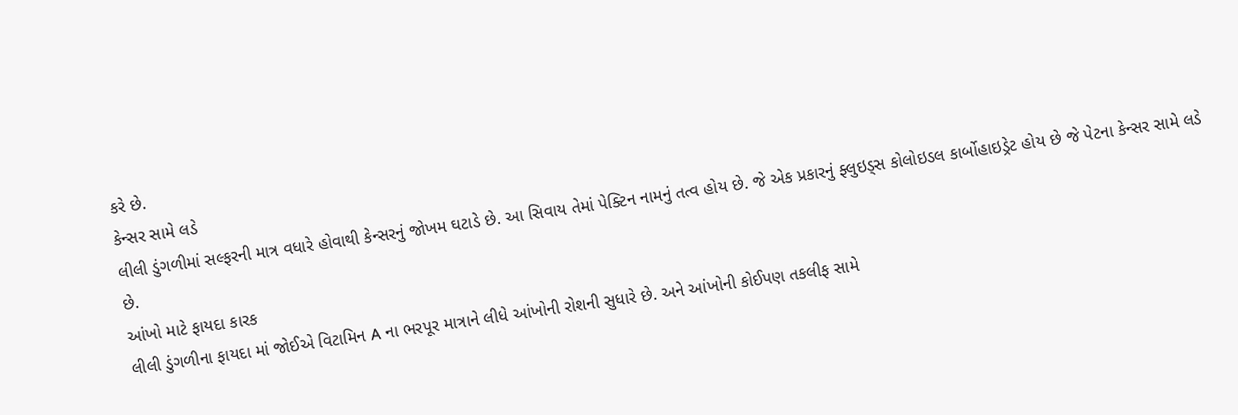કરે છે.
કેન્સર સામે લડે
લીલી ડુંગળીમાં સલ્ફરની માત્ર વધારે હોવાથી કેન્સરનું જોખમ ઘટાડે છે. આ સિવાય તેમાં પેક્ટિન નામનું તત્વ હોય છે. જે એક પ્રકારનું ફ્લુઇડ્સ કોલોઇડલ કાર્બોહાઇડ્રેટ હોય છે જે પેટના કેન્સર સામે લડે છે.
આંખો માટે ફાયદા કારક
લીલી ડુંગળીના ફાયદા માં જોઈએ વિટામિન A ના ભરપૂર માત્રાને લીધે આંખોની રોશની સુધારે છે. અને આંખોની કોઈપણ તકલીફ સામે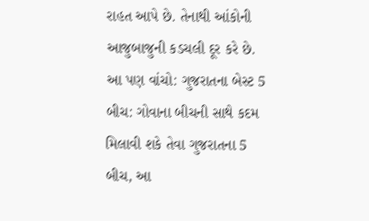રાહત આપે છે. તેનાથી આંકોની આજુબાજુની કડચલી દૂર કરે છે.
આ પણ વાંચો: ગુજરાતના બેસ્ટ 5 બીચ: ગોવાના બીચની સાથે કદમ મિલાવી શકે તેવા ગુજરાતના 5 બીચ, આ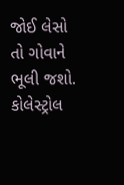જોઈ લેસો તો ગોવાને ભૂલી જશો.
કોલેસ્ટ્રોલ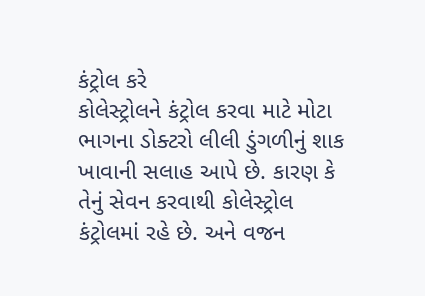કંટ્રોલ કરે
કોલેસ્ટ્રોલને કંટ્રોલ કરવા માટે મોટા ભાગના ડોક્ટરો લીલી ડુંગળીનું શાક ખાવાની સલાહ આપે છે. કારણ કે તેનું સેવન કરવાથી કોલેસ્ટ્રોલ કંટ્રોલમાં રહે છે. અને વજન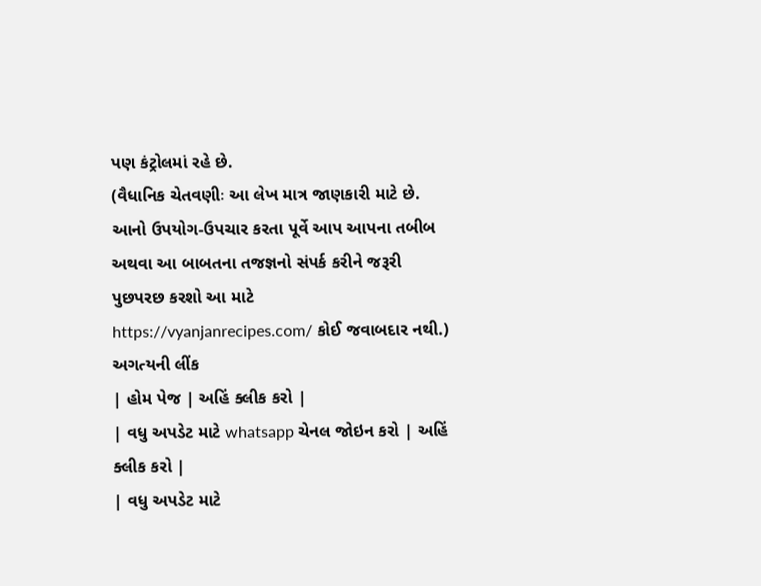પણ કંટ્રોલમાં રહે છે.
(વૈધાનિક ચેતવણીઃ આ લેખ માત્ર જાણકારી માટે છે. આનો ઉપયોગ-ઉપચાર કરતા પૂર્વે આપ આપના તબીબ અથવા આ બાબતના તજજ્ઞનો સંપર્ક કરીને જરૂરી પુછપરછ કરશો આ માટે https://vyanjanrecipes.com/ કોઈ જવાબદાર નથી.)
અગત્યની લીંક
| હોમ પેજ | અહિં ક્લીક કરો |
| વધુ અપડેટ માટે whatsapp ચેનલ જોઇન કરો | અહિં ક્લીક કરો |
| વધુ અપડેટ માટે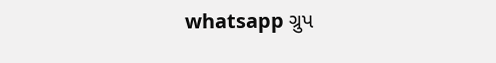whatsapp ગ્રુપ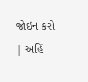જોઇન કરો | અહિં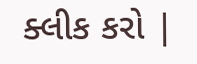ક્લીક કરો |